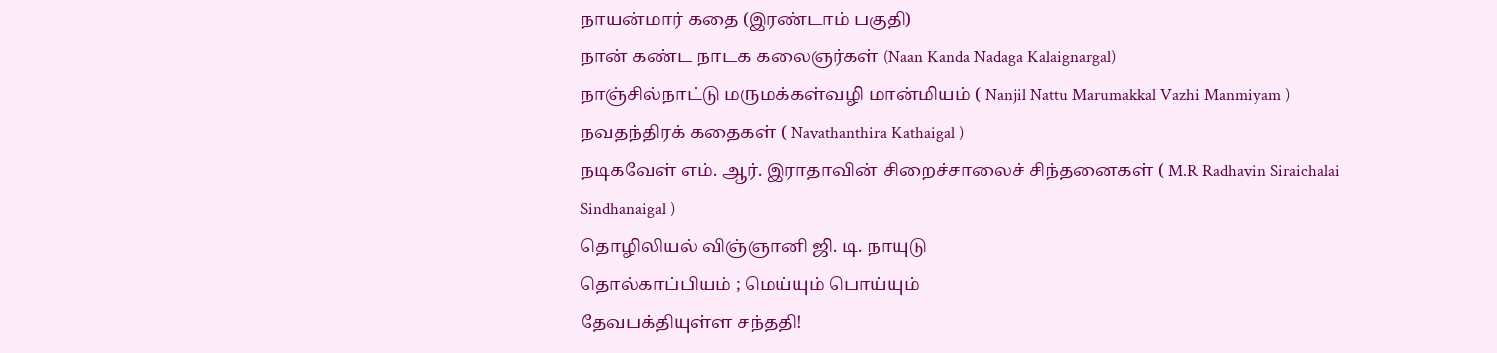நாயன்மார் கதை (இரண்டாம் பகுதி)
நான் கண்ட நாடக கலைஞர்கள் (Naan Kanda Nadaga Kalaignargal)
நாஞ்சில்நாட்டு மருமக்கள்வழி மான்மியம் ( Nanjil Nattu Marumakkal Vazhi Manmiyam )
நவதந்திரக் கதைகள் ( Navathanthira Kathaigal )
நடிகவேள் எம். ஆர். இராதாவின் சிறைச்சாலைச் சிந்தனைகள் ( M.R Radhavin Siraichalai Sindhanaigal )
தொழிலியல் விஞ்ஞானி ஜி. டி. நாயுடு
தொல்காப்பியம் ; மெய்யும் பொய்யும்
தேவபக்தியுள்ள சந்ததி!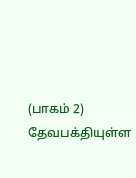(பாகம் 2)
தேவபக்தியுள்ள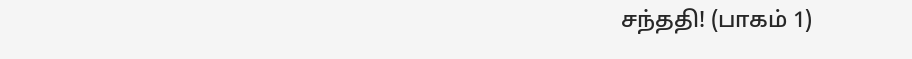சந்ததி! (பாகம் 1)